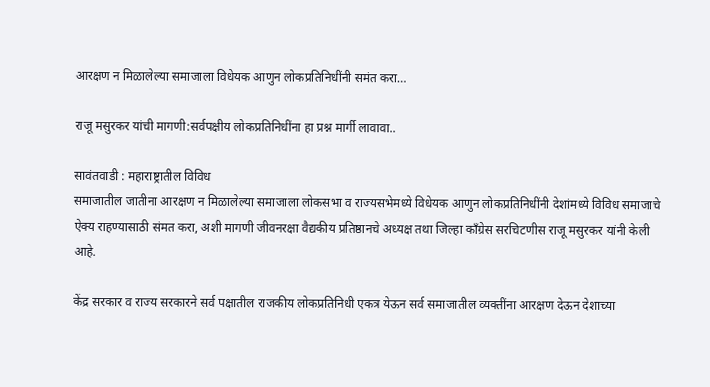आरक्षण न मिळालेल्या समाजाला विधेयक आणुन लोकप्रतिनिधींनी समंत करा…

राजू मसुरकर यांची मागणी:सर्वपक्षीय लोकप्रतिनिधींना हा प्रश्न मार्गी लावावा..

सावंतवाडी : महाराष्ट्रातील विविध
समाजातील जातीना आरक्षण न मिळालेल्या समाजाला लोकसभा व राज्यसभेमध्ये विधेयक आणुन लोकप्रतिनिधींनी देशांमध्ये विविध समाजाचे ऐक्य राहण्यासाठी संमत करा, अशी मागणी जीवनरक्षा वैद्यकीय प्रतिष्ठानचे अध्यक्ष तथा जिल्हा काँग्रेस सरचिटणीस राजू मसुरकर यांनी केली आहे.

केंद्र सरकार व राज्य सरकारने सर्व पक्षातील राजकीय लोकप्रतिनिधी एकत्र येऊन सर्व समाजातील व्यक्तींना आरक्षण देऊन देशाच्या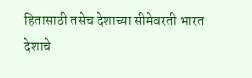हितासाठी तसेच देशाच्या सीमेवरती भारत देशाचे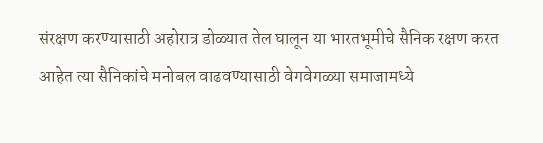संरक्षण करण्यासाठी अहोरात्र डोळ्यात तेल घालून या भारतभूमीचे सैनिक रक्षण करत आहेत त्या सैनिकांचे मनोबल वाढवण्यासाठी वेगवेगळ्या समाजामध्ये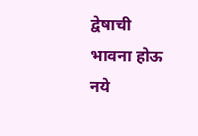द्वेषाची भावना होऊ नये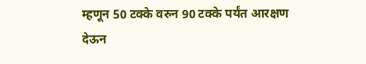म्हणून 50 टक्के वरुन 90 टक्के पर्यंत आरक्षण देऊन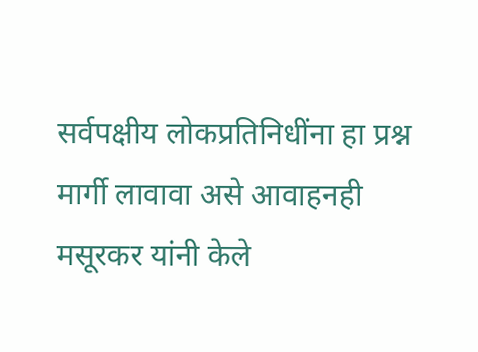सर्वपक्षीय लोकप्रतिनिधींना हा प्रश्न मार्गी लावावा असे आवाहनही मसूरकर यांनी केले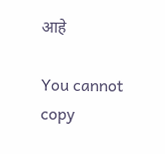आहे

You cannot copy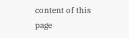content of this page